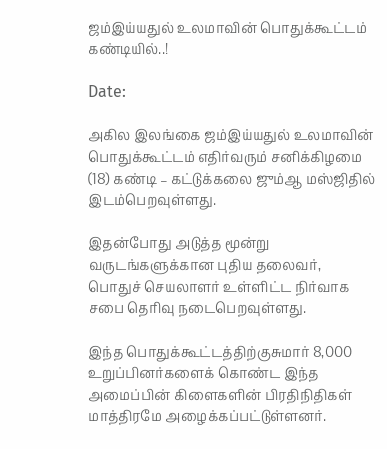ஜம்இய்யதுல் உலமாவின் பொதுக்கூட்டம் கண்டியில்..!

Date:

அகில இலங்கை ஜம்இய்யதுல் உலமாவின் பொதுக்கூட்டம் எதிர்வரும் சனிக்கிழமை (18) கண்டி – கட்டுக்கலை ஜும்ஆ மஸ்ஜிதில் இடம்பெறவுள்ளது.

இதன்போது அடுத்த மூன்று வருடங்களுக்கான புதிய தலைவர், பொதுச் செயலாளர் உள்ளிட்ட நிர்வாக சபை தெரிவு நடைபெறவுள்ளது.

இந்த பொதுக்கூட்டத்திற்குசுமார் 8,000 உறுப்பினர்களைக் கொண்ட இந்த அமைப்பின் கிளைகளின் பிரதிநிதிகள் மாத்திரமே அழைக்கப்பட்டுள்ளனர்.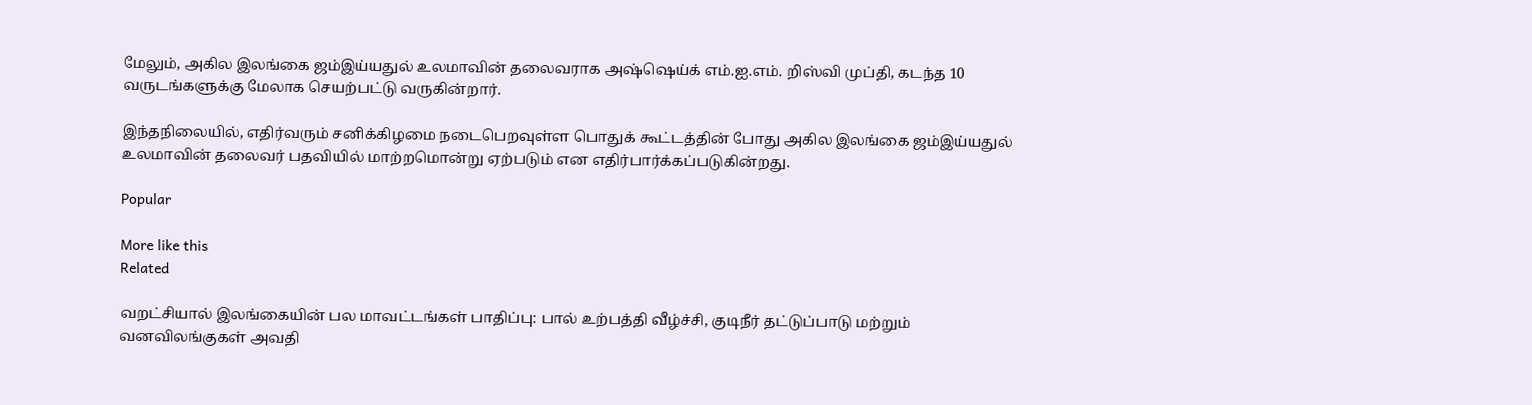மேலும், அகில இலங்கை ஜம்இய்யதுல் உலமாவின் தலைவராக அஷ்ஷெய்க் எம்.ஐ.எம். றிஸ்வி முப்தி, கடந்த 10 வருடங்களுக்கு மேலாக செயற்பட்டு வருகின்றார்.

இந்தநிலையில், எதிர்வரும் சனிக்கிழமை நடைபெறவுள்ள பொதுக் கூட்டத்தின் போது அகில இலங்கை ஜம்இய்யதுல் உலமாவின் தலைவர் பதவியில் மாற்றமொன்று ஏற்படும் என எதிர்பார்க்கப்படுகின்றது.

Popular

More like this
Related

வறட்சியால் இலங்கையின் பல மாவட்டங்கள் பாதிப்பு: பால் உற்பத்தி வீழ்ச்சி, குடிநீர் தட்டுப்பாடு மற்றும் வனவிலங்குகள் அவதி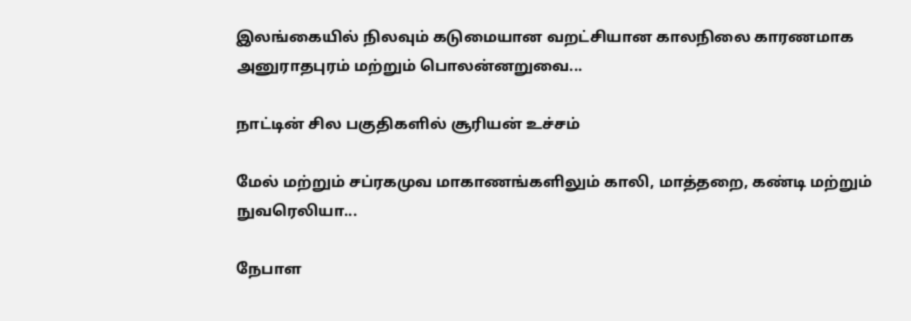இலங்கையில் நிலவும் கடுமையான வறட்சியான காலநிலை காரணமாக அனுராதபுரம் மற்றும் பொலன்னறுவை...

நாட்டின் சில பகுதிகளில் சூரியன் உச்சம்

மேல் மற்றும் சப்ரகமுவ மாகாணங்களிலும் காலி, மாத்தறை, கண்டி மற்றும் நுவரெலியா...

நேபாள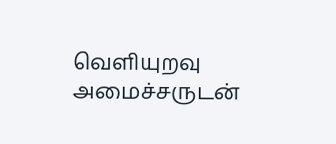வெளியுறவு அமைச்சருடன்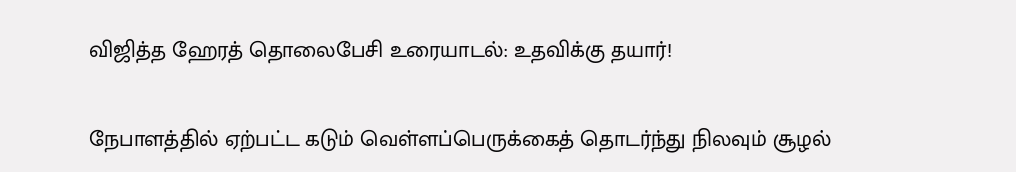விஜித்த ஹேரத் தொலைபேசி உரையாடல்: உதவிக்கு தயார்!

நேபாளத்தில் ஏற்பட்ட கடும் வெள்ளப்பெருக்கைத் தொடர்ந்து நிலவும் சூழல்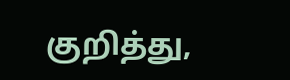குறித்து,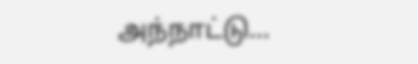அந்நாட்டு...